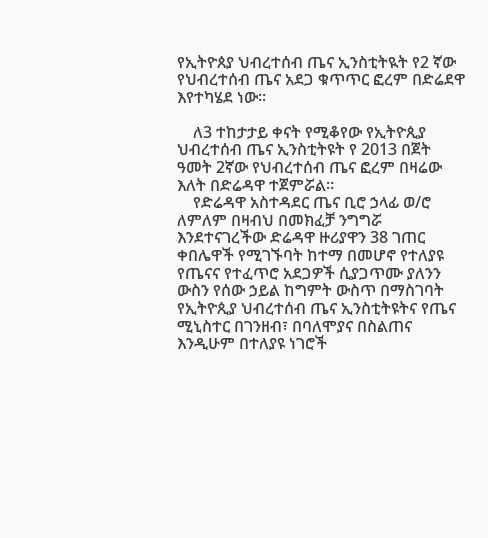የኢትዮጰያ ህብረተሰብ ጤና ኢንስቲትዪት የ2 ኛው የህብረተሰብ ጤና አደጋ ቁጥጥር ፎረም በድሬደዋ እየተካሄደ ነው።

    ለ3 ተከታታይ ቀናት የሚቆየው የኢትዮጲያ ህብረተሰብ ጤና ኢንስቲትዩት የ 2013 በጀት ዓመት 2ኛው የህብረተሰብ ጤና ፎረም በዛሬው እለት በድሬዳዋ ተጀምሯል፡፡
    የድሬዳዋ አስተዳደር ጤና ቢሮ ኃላፊ ወ/ሮ ለምለም በዛብህ በመክፈቻ ንግግሯ እንደተናገረችው ድሬዳዋ ዙሪያዋን 38 ገጠር ቀበሌዋች የሚገኙባት ከተማ በመሆኖ የተለያዩ የጤናና የተፈጥሮ አደጋዎች ሲያጋጥሙ ያለንን ውስን የሰው ኃይል ከግምት ውስጥ በማስገባት የኢትዮጲያ ህብረተሰብ ጤና ኢንስቲትዩትና የጤና ሚኒስተር በገንዘብ፣ በባለሞያና በስልጠና እንዲሁም በተለያዩ ነገሮች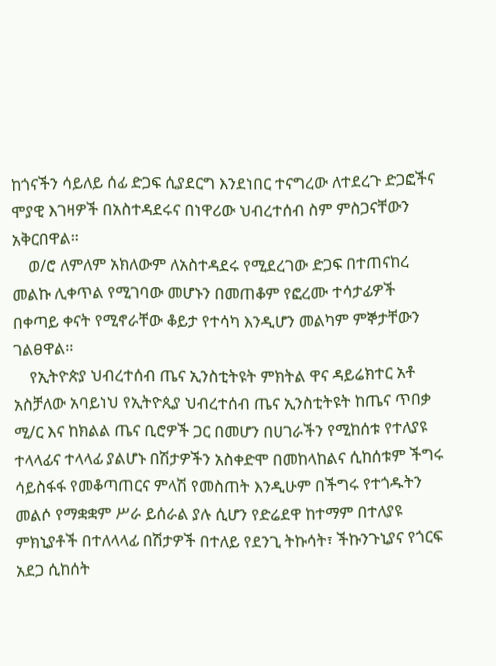ከጎናችን ሳይለይ ሰፊ ድጋፍ ሲያደርግ እንደነበር ተናግረው ለተደረጉ ድጋፎችና ሞያዊ እገዛዎች በአስተዳደሩና በነዋሪው ህብረተሰብ ስም ምስጋናቸውን አቅርበዋል።
    ወ/ሮ ለምለም አክለውም ለአስተዳደሩ የሚደረገው ድጋፍ በተጠናከረ መልኩ ሊቀጥል የሚገባው መሆኑን በመጠቆም የፎረሙ ተሳታፊዎች በቀጣይ ቀናት የሚኖራቸው ቆይታ የተሳካ እንዲሆን መልካም ምኞታቸውን ገልፀዋል፡፡
    የኢትዮጵያ ህብረተሰብ ጤና ኢንስቲትዩት ምክትል ዋና ዳይሬክተር አቶ አስቻለው አባይነህ የኢትዮጲያ ህብረተሰብ ጤና ኢንስቲትዩት ከጤና ጥበቃ ሚ/ር እና ከክልል ጤና ቢሮዎች ጋር በመሆን በሀገራችን የሚከሰቱ የተለያዩ ተላላፊና ተላላፊ ያልሆኑ በሽታዎችን አስቀድሞ በመከላከልና ሲከሰቱም ችግሩ ሳይስፋፋ የመቆጣጠርና ምላሽ የመስጠት እንዲሁም በችግሩ የተጎዱትን መልሶ የማቋቋም ሥራ ይሰራል ያሉ ሲሆን የድሬደዋ ከተማም በተለያዩ ምክኒያቶች በተለላላፊ በሽታዎች በተለይ የደንጊ ትኩሳት፣ ችኩንጉኒያና የጎርፍ አደጋ ሲከሰት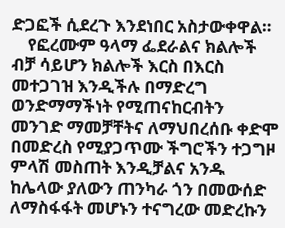ድጋፎች ሲደረጉ እንደነበር አስታውቀዋል።
    የፎረሙም ዓላማ ፌደራልና ክልሎች ብቻ ሳይሆን ክልሎች እርስ በእርስ መተጋገዝ እንዲችሉ በማድረግ ወንድማማችነት የሚጠናከርብትን መንገድ ማመቻቸትና ለማህበረሰቡ ቀድሞ በመድረስ የሚያጋጥሙ ችግሮችን ተጋግዞ ምላሽ መስጠት እንዲቻልና አንዱ ከሌላው ያለውን ጠንካራ ጎን በመውሰድ ለማስፋፋት መሆኑን ተናግረው መድረኩን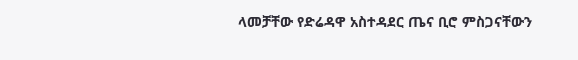ላመቻቸው የድሬዳዋ አስተዳደር ጤና ቢሮ ምስጋናቸውን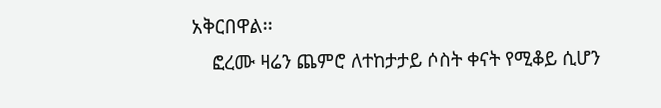አቅርበዋል፡፡
    ፎረሙ ዛሬን ጨምሮ ለተከታታይ ሶስት ቀናት የሚቆይ ሲሆን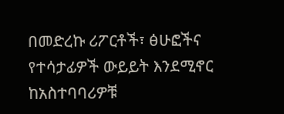በመድረኩ ሪፖርቶች፣ ፅሁፎችና የተሳታፊዎች ውይይት እንደሚኖር ከአስተባባሪዎቹ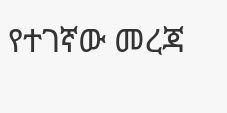የተገኛው መረጃ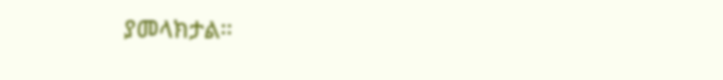ያመላክታል፡፡